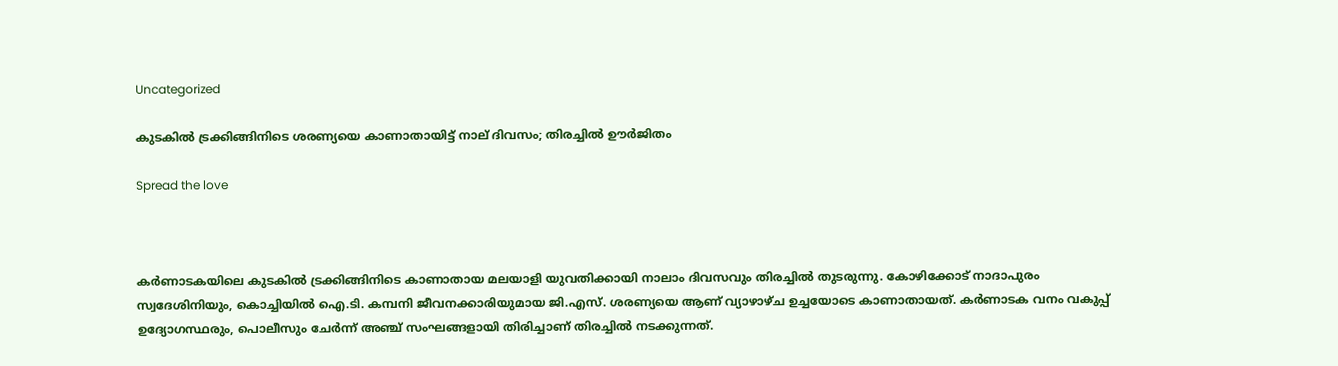Uncategorized

കുടകില്‍ ട്രക്കിങ്ങിനിടെ ശരണ്യയെ കാണാതായിട്ട് നാല് ദിവസം; തിരച്ചില്‍ ഊര്‍ജിതം

Spread the love



കര്‍ണാടകയിലെ കുടകില്‍ ട്രക്കിങ്ങിനിടെ കാണാതായ മലയാളി യുവതിക്കായി നാലാം ദിവസവും തിരച്ചില്‍ തുടരുന്നു. കോഴിക്കോട് നാദാപുരം സ്വദേശിനിയും, കൊച്ചിയില്‍ ഐ.ടി. കമ്പനി ജീവനക്കാരിയുമായ ജി.എസ്. ശരണ്യയെ ആണ് വ്യാഴാഴ്ച ഉച്ചയോടെ കാണാതായത്. കര്‍ണാടക വനം വകുപ്പ് ഉദ്യോഗസ്ഥരും, പൊലീസും ചേര്‍ന്ന് അഞ്ച് സംഘങ്ങളായി തിരിച്ചാണ് തിരച്ചില്‍ നടക്കുന്നത്.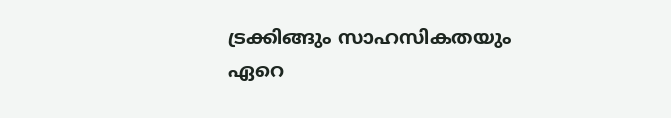ട്രക്കിങ്ങും സാഹസികതയും ഏറെ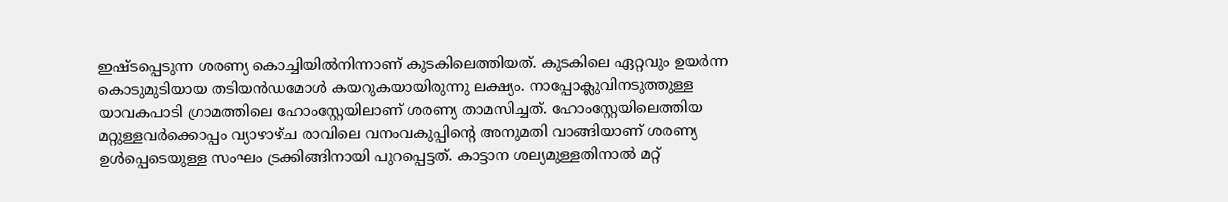ഇഷ്ടപ്പെടുന്ന ശരണ്യ കൊച്ചിയില്‍നിന്നാണ് കുടകിലെത്തിയത്. കുടകിലെ ഏറ്റവും ഉയര്‍ന്ന കൊടുമുടിയായ തടിയന്‍ഡമോള്‍ കയറുകയായിരുന്നു ലക്ഷ്യം. നാപ്പോക്ലുവിനടുത്തുള്ള യാവകപാടി ഗ്രാമത്തിലെ ഹോംസ്റ്റേയിലാണ് ശരണ്യ താമസിച്ചത്. ഹോംസ്റ്റേയിലെത്തിയ മറ്റുള്ളവര്‍ക്കൊപ്പം വ്യാഴാഴ്ച രാവിലെ വനംവകുപ്പിന്റെ അനുമതി വാങ്ങിയാണ് ശരണ്യ ഉള്‍പ്പെടെയുള്ള സംഘം ട്രക്കിങ്ങിനായി പുറപ്പെട്ടത്. കാട്ടാന ശല്യമുള്ളതിനാല്‍ മറ്റ്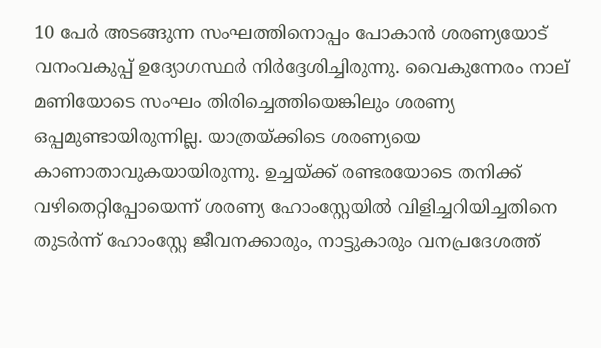10 പേര്‍ അടങ്ങുന്ന സംഘത്തിനൊപ്പം പോകാന്‍ ശരണ്യയോട് വനംവകുപ്പ് ഉദ്യോഗസ്ഥര്‍ നിര്‍ദ്ദേശിച്ചിരുന്നു. വൈകുന്നേരം നാല് മണിയോടെ സംഘം തിരിച്ചെത്തിയെങ്കിലും ശരണ്യ ഒപ്പമുണ്ടായിരുന്നില്ല. യാത്രയ്ക്കിടെ ശരണ്യയെ കാണാതാവുകയായിരുന്നു. ഉച്ചയ്ക്ക് രണ്ടരയോടെ തനിക്ക് വഴിതെറ്റിപ്പോയെന്ന് ശരണ്യ ഹോംസ്റ്റേയില്‍ വിളിച്ചറിയിച്ചതിനെ തുടര്‍ന്ന് ഹോംസ്റ്റേ ജീവനക്കാരും, നാട്ടുകാരും വനപ്രദേശത്ത്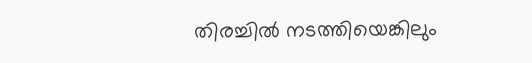തിരച്ചില്‍ നടത്തിയെങ്കിലും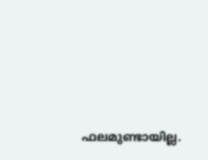ഫലമുണ്ടായില്ല.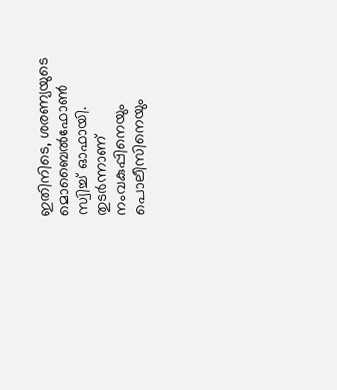ഇതിനിടെ, ശരണ്യയുടെ മൊബൈല്‍ഫോണ്‍ സ്വിച്ച് ഓഫായി. തുടര്‍ന്നാണ് നംവകുപ്പിനെയും പൊലീസിനെയും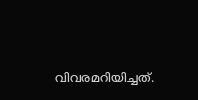വിവരമറിയിച്ചത്.